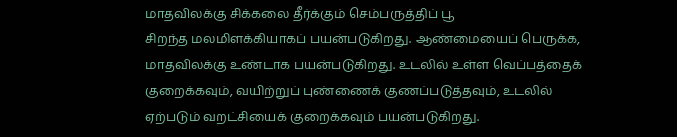மாதவிலக்கு சிக்கலை தீர்க்கும் செம்பருத்திப் பூ
சிறந்த மலமிளக்கியாகப் பயன்படுகிறது. ஆண்மையைப் பெருக்க, மாதவிலக்கு உண்டாக பயன்படுகிறது. உடலில் உள்ள வெப்பத்தைக் குறைக்கவும், வயிற்றுப் புண்ணைக் குணப்படுத்தவும், உடலில் ஏற்படும் வறட்சியைக் குறைக்கவும் பயன்படுகிறது.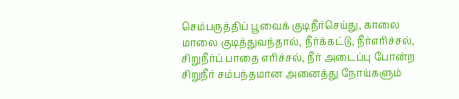செம்பருத்திப் பூவைக் குடிநீர்செய்து, காலை மாலை குடித்துவந்தால், நீர்க்கட்டு, நீர்எரிச்சல், சிறுநீர்ப் பாதை எரிச்சல், நீர் அடைப்பு போன்ற சிறுநீர் சம்பந்தமான அனைத்து நோய்களும்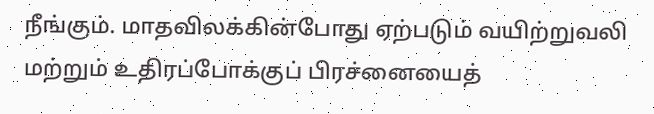நீங்கும். மாதவிலக்கின்போது ஏற்படும் வயிற்றுவலி மற்றும் உதிரப்போக்குப் பிரச்னையைத்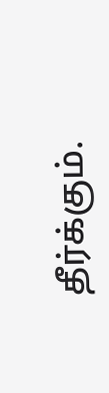தீர்க்கும்.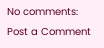No comments:
Post a Comment